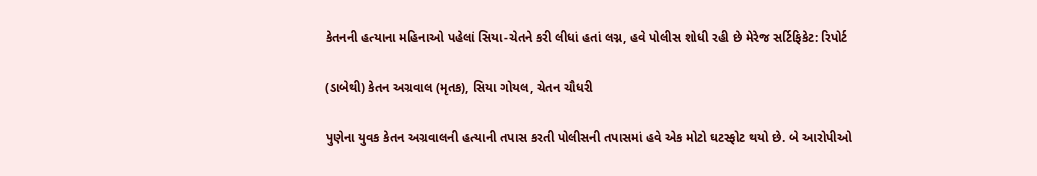કેતનની હત્યાના મહિનાઓ પહેલાં સિયા-ચેતને કરી લીધાં હતાં લગ્ન, હવે પોલીસ શોધી રહી છે મેરેજ સર્ટિફિકેટ: રિપોર્ટ

(ડાબેથી) કેતન અગ્રવાલ (મૃતક), સિયા ગોયલ, ચેતન ચૌધરી

પુણેના યુવક કેતન અગ્રવાલની હત્યાની તપાસ કરતી પોલીસની તપાસમાં હવે એક મોટો ઘટસ્ફોટ થયો છે. બે આરોપીઓ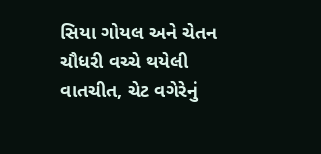સિયા ગોયલ અને ચેતન ચૌધરી વચ્ચે થયેલી વાતચીત, ચેટ વગેરેનું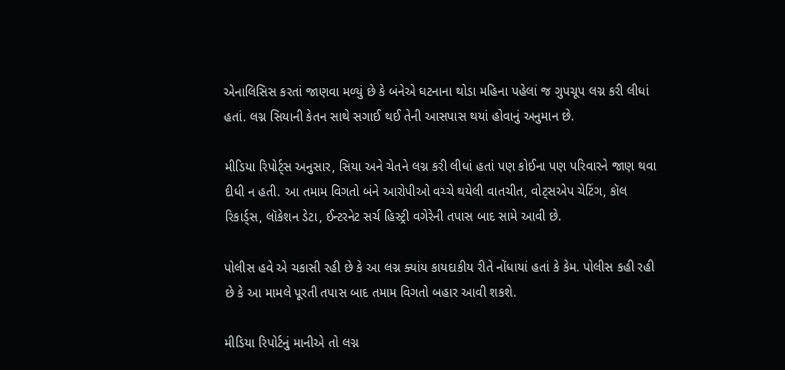એનાલિસિસ કરતાં જાણવા મળ્યું છે કે બંનેએ ઘટનાના થોડા મહિના પહેલાં જ ગુપચૂપ લગ્ન કરી લીધાં હતાં. લગ્ન સિયાની કેતન સાથે સગાઈ થઈ તેની આસપાસ થયાં હોવાનું અનુમાન છે.

મીડિયા રિપોર્ટ્સ અનુસાર, સિયા અને ચેતને લગ્ન કરી લીધાં હતાં પણ કોઈના પણ પરિવારને જાણ થવા દીધી ન હતી. આ તમામ વિગતો બંને આરોપીઓ વચ્ચે થયેલી વાતચીત, વોટ્સએપ ચેટિંગ, કૉલ રિકાર્ડ્સ, લૉકેશન ડેટા, ઈન્ટરનેટ સર્ચ હિસ્ટ્રી વગેરેની તપાસ બાદ સામે આવી છે.

પોલીસ હવે એ ચકાસી રહી છે કે આ લગ્ન ક્યાંય કાયદાકીય રીતે નોંધાયાં હતાં કે કેમ. પોલીસ કહી રહી છે કે આ મામલે પૂરતી તપાસ બાદ તમામ વિગતો બહાર આવી શકશે.

મીડિયા રિપોર્ટનું માનીએ તો લગ્ન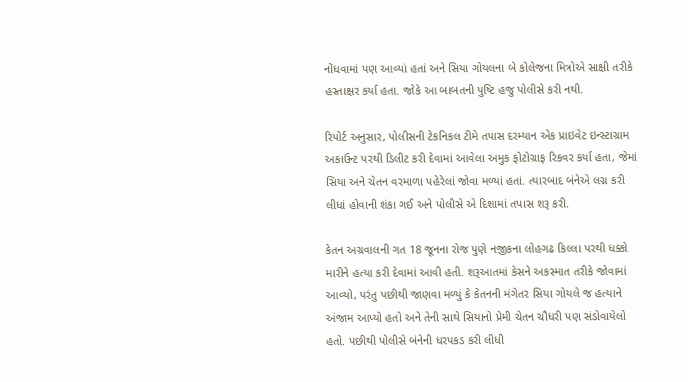નોંધવામાં પણ આવ્યાં હતાં અને સિયા ગોયલના બે કોલેજના મિત્રોએ સાક્ષી તરીકે હસ્તાક્ષર કર્યા હતા. જોકે આ બાબતની પુષ્ટિ હજુ પોલીસે કરી નથી.

રિપોર્ટ અનુસાર, પોલીસની ટેકનિકલ ટીમે તપાસ દરમ્યાન એક પ્રાઇવેટ ઇન્સ્ટાગ્રામ અકાઉન્ટ પરથી ડિલીટ કરી દેવામાં આવેલા અમુક ફોટોગ્રાફ રિકવર કર્યા હતા, જેમાં સિયા અને ચેતન વરમાળા પહેરેલાં જોવા મળ્યાં હતાં. ત્યારબાદ બંનેએ લગ્ન કરી લીધાં હોવાની શંકા ગઈ અને પોલીસે એ દિશામાં તપાસ શરૂ કરી.

કેતન અગ્રવાલની ગત 18 જૂનના રોજ પુણે નજીકના લોહગઢ કિલ્લા પરથી ધક્કો મારીને હત્યા કરી દેવામાં આવી હતી. શરૂઆતમાં કેસને અકસ્માત તરીકે જોવામાં આવ્યો, પરંતુ પછીથી જાણવા મળ્યું કે કેતનની મંગેતર સિયા ગોયલે જ હત્યાને અંજામ આપ્યો હતો અને તેની સાથે સિયાનો પ્રેમી ચેતન ચૌધરી પણ સંડોવાયેલો હતો. પછીથી પોલીસે બંનેની ધરપકડ કરી લીધી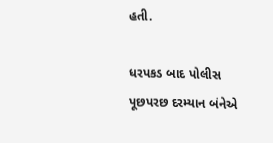હતી.

ધરપકડ બાદ પોલીસ પૂછપરછ દરમ્યાન બંનેએ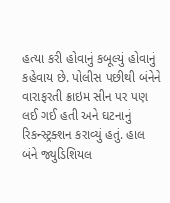હત્યા કરી હોવાનું કબૂલ્યું હોવાનું કહેવાય છે. પોલીસ પછીથી બંનેને વારાફરતી ક્રાઇમ સીન પર પણ લઈ ગઈ હતી અને ઘટનાનું રિકન્સ્ટ્રક્શન કરાવ્યું હતું. હાલ બંને જ્યુડિશિયલ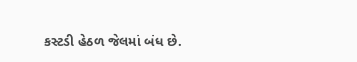કસ્ટડી હેઠળ જેલમાં બંધ છે.